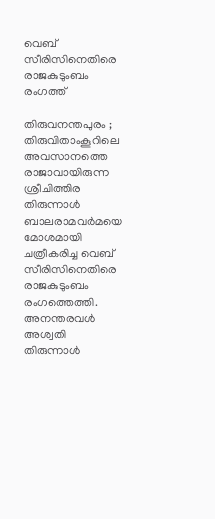വെബ്‌ സീരിസിനെതിരെ രാജകുടുംബം രംഗത്ത്‌

തിരുവനന്തപുരം ; തിരുവിതാംകൂറിലെ അവസാനത്തെ രാജാവായിരുന്ന ശ്രീചിത്തിര തിരുന്നാള്‍ ബാലരാമവര്‍മയെ മോശമായി ചത്രീകരിച്ച വെബ്‌ സീരിസിനെതിരെ രാജകുടുംബം രംഗത്തെത്തി. അനന്തരവള്‍ അശ്വതി തിരുന്നാള്‍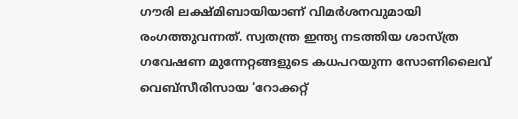ഗൗരി ലക്ഷ്‌മിബായിയാണ്‌ വിമര്‍ശനവുമായി രംഗത്തുവന്നത്‌. സ്വതന്ത്ര ഇന്ത്യ നടത്തിയ ശാസ്‌ത്ര ഗവേഷണ മുന്നേറ്റങ്ങളുടെ കധപറയുന്ന സോണിലൈവ്‌ വെബ്‌സീരിസായ ‘റോക്കറ്റ്‌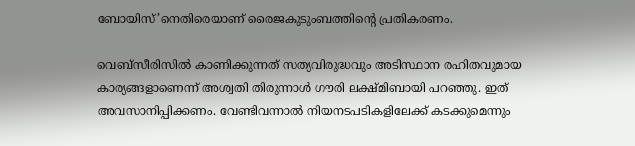ബോയിസ്‌’നെതിരെയാണ് രൈജകുടുംബത്തിന്റെ പ്രതികരണം.

വെബ്‌സീരിസില്‍ കാണിക്കുന്നത്‌ സത്യവിരുദ്ധവും അടിസ്ഥാന രഹിതവുമായ കാര്യങ്ങളാണെന്ന്‌ അശ്വതി തിരുന്നാള്‍ ഗൗരി ലക്ഷ്‌മിബായി പറഞ്ഞു. ഇത്‌ അവസാനിപ്പിക്കണം. വേണ്ടിവന്നാല്‍ നിയനടപടികളിലേക്ക്‌ കടക്കുമെന്നും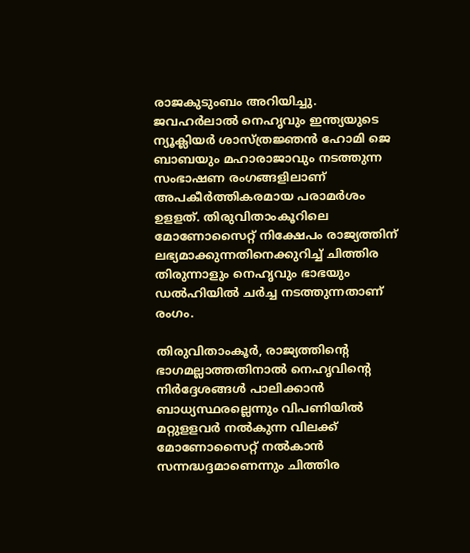രാജകുടുംബം അറിയിച്ചു. ജവഹര്‍ലാല്‍ നെഹൃവും ഇന്ത്യയുടെ ന്യൂക്ലിയര്‍ ശാസ്‌ത്രജ്ഞന്‍ ഹോമി ജെ ബാബയും മഹാരാജാവും നടത്തുന്ന സംഭാഷണ രംഗങ്ങളിലാണ്‌ അപകീര്‍ത്തികരമായ പരാമര്‍ശം ഉളളത്‌. തിരുവിതാംകൂറിലെ മോണോസൈറ്റ് നിക്ഷേപം രാജ്യത്തിന്‌ ലഭ്യമാക്കുന്നതിനെക്കുറിച്ച്‌ ചിത്തിര തിരുന്നാളും നെഹൃവും ഭാഭയും ഡല്‍ഹിയില്‍ ചര്‍ച്ച നടത്തുന്നതാണ്‌ രംഗം.

തിരുവിതാംകൂര്‍, രാജ്യത്തിന്റെ ഭാഗമല്ലാത്തതിനാല്‍ നെഹൃവിന്റെ നിര്‍ദ്ദേശങ്ങള്‍ പാലിക്കാന്‍ ബാധ്യസ്ഥരല്ലെന്നും വിപണിയില്‍ മറ്റുളളവര്‍ നല്‍കുന്ന വിലക്ക്‌ മോണോസൈറ്റ്‌ നല്‍കാന്‍ സന്നദ്ധദ്ദമാണെന്നും ചിത്തിര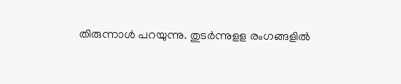തിരുന്നാള്‍ പറയുന്നു. തുടര്‍ന്നുളള രംഗങ്ങളില്‍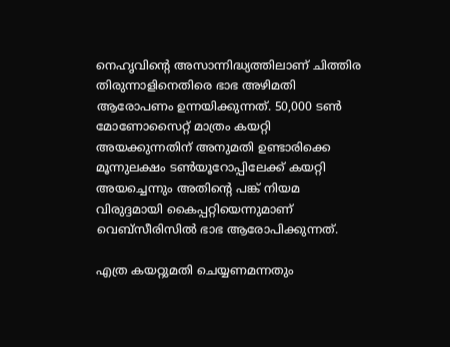നെഹൃവിന്റെ അസാന്നിദ്ധ്യത്തിലാണ്‌ ചിത്തിര തിരുന്നാളിനെതിരെ ഭാഭ അഴിമതി ആരോപണം ഉന്നയിക്കുന്നത്‌. 50,000 ടണ്‍ മോണോസൈറ്റ് മാത്രം കയറ്റി അയക്കുന്നതിന്‌ അനുമതി ഉണ്ടാരിക്കെ മൂന്നുലക്ഷം ടണ്‍യൂറോപ്പിലേക്ക് കയറ്റി അയച്ചെന്നും അതിന്റെ പങ്ക്‌ നിയമ വിരുദ്ദമായി കൈപ്പറ്റിയെന്നുമാണ്‌ വെബ്‌സീരിസില്‍ ഭാഭ ആരോപിക്കുന്നത്‌.

എത്ര കയറ്റുമതി ചെയ്യണമന്നതും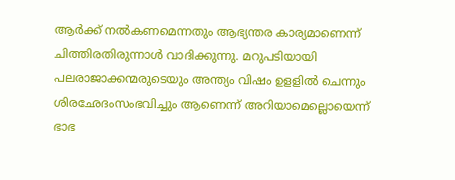ആര്‍ക്ക്‌ നല്‍കണമെന്നതും ആഭ്യന്തര കാര്യമാണെന്ന്‌ ചിത്തിരതിരുന്നാള്‍ വാദിക്കുന്നു. മറുപടിയായി പലരാജാക്കന്മരുടെയും അന്ത്യം വിഷം ഉളളില്‍ ചെന്നും ശിരഛേദംസംഭവിച്ചും ആണെന്ന്‌ അറിയാമെല്ലൊയെന്ന്‌ ഭാഭ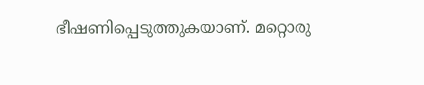ഭീഷണിപ്പെടുത്തുകയാണ്‌. മറ്റൊരു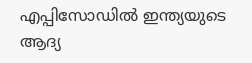എപ്പിസോഡില്‍ ഇന്ത്യയുടെ ആദ്യ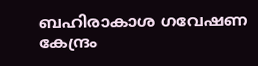ബഹിരാകാശ ഗവേഷണ കേന്ദ്രം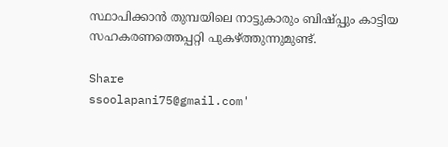സ്ഥാപിക്കാന്‍ തുമ്പയിലെ നാട്ടുകാരും ബിഷ്‌പ്പും കാട്ടിയ സഹകരണത്തെപ്പറ്റി പുകഴ്‌ത്തുന്നുമുണ്ട്‌.

Share
ssoolapani75@gmail.com'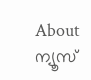About ന്യൂസ്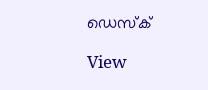ഡെസ്ക്

View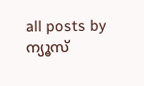all posts by ന്യൂസ്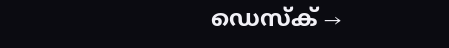ഡെസ്ക് →